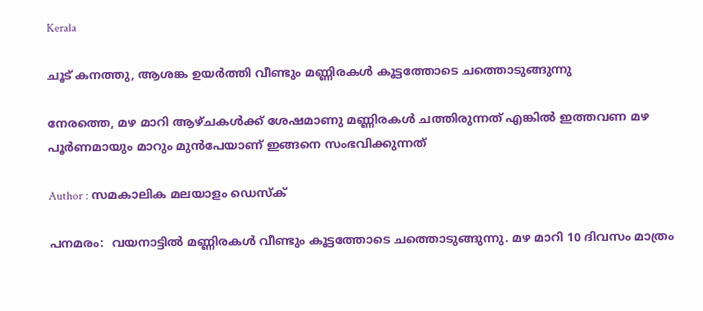Kerala

ചൂട് കനത്തു, ആശങ്ക ഉയര്‍ത്തി വീണ്ടും മണ്ണിരകള്‍ കൂട്ടത്തോടെ ചത്തൊടുങ്ങുന്നു

നേരത്തെ, മഴ മാറി ആഴ്ചകള്‍ക്ക് ശേഷമാണു മണ്ണിരകള്‍ ചത്തിരുന്നത് എങ്കില്‍ ഇത്തവണ മഴ പൂര്‍ണമായും മാറും മുന്‍പേയാണ് ഇങ്ങനെ സംഭവിക്കുന്നത്

Author : സമകാലിക മലയാളം ഡെസ്ക്

പനമരം:  വയനാട്ടില്‍ മണ്ണിരകള്‍ വീണ്ടും കൂട്ടത്തോടെ ചത്തൊടുങ്ങുന്നു. മഴ മാറി 10 ദിവസം മാത്രം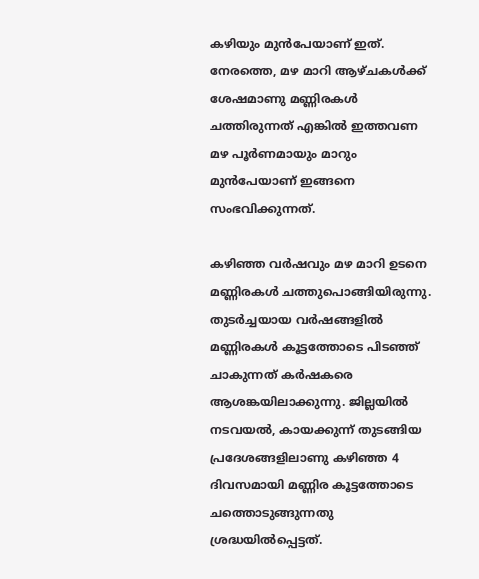കഴിയും മുന്‍പേയാണ് ഇത്. നേരത്തെ, മഴ മാറി ആഴ്ചകള്‍ക്ക് ശേഷമാണു മണ്ണിരകള്‍ ചത്തിരുന്നത് എങ്കില്‍ ഇത്തവണ മഴ പൂര്‍ണമായും മാറും മുന്‍പേയാണ് ഇങ്ങനെ സംഭവിക്കുന്നത്.

കഴിഞ്ഞ വര്‍ഷവും മഴ മാറി ഉടനെ മണ്ണിരകള്‍ ചത്തുപൊങ്ങിയിരുന്നു. തുടര്‍ച്ചയായ വര്‍ഷങ്ങളില്‍ മണ്ണിരകള്‍ കൂട്ടത്തോടെ പിടഞ്ഞ് ചാകുന്നത് കര്‍ഷകരെ ആശങ്കയിലാക്കുന്നു. ജില്ലയില്‍ നടവയല്‍, കായക്കുന്ന് തുടങ്ങിയ പ്രദേശങ്ങളിലാണു കഴിഞ്ഞ 4 ദിവസമായി മണ്ണിര കൂട്ടത്തോടെ ചത്തൊടുങ്ങുന്നതു ശ്രദ്ധയില്‍പ്പെട്ടത്.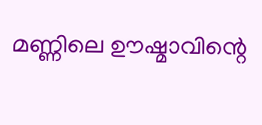മണ്ണിലെ ഊഷ്മാവിന്റെ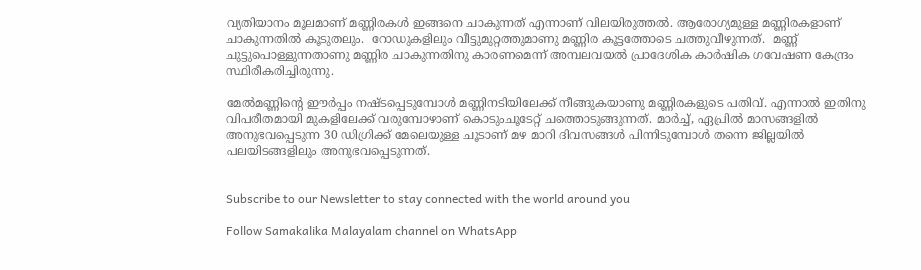വ്യതിയാനം മൂലമാണ് മണ്ണിരകള്‍ ഇങ്ങനെ ചാകുന്നത് എന്നാണ് വിലയിരുത്തല്‍. ആരോഗ്യമുള്ള മണ്ണിരകളാണ് ചാകുന്നതില്‍ കൂടുതലും.  റോഡുകളിലും വീട്ടുമുറ്റത്തുമാണു മണ്ണിര കൂട്ടത്തോടെ ചത്തുവീഴുന്നത്.  മണ്ണ് ചുട്ടുപൊള്ളുന്നതാണു മണ്ണിര ചാകുന്നതിനു കാരണമെന്ന് അമ്പലവയല്‍ പ്രാദേശിക കാര്‍ഷിക ഗവേഷണ കേന്ദ്രം സ്ഥിരീകരിച്ചിരുന്നു.

മേല്‍മണ്ണിന്റെ ഈര്‍പ്പം നഷ്ടപ്പെടുമ്പോള്‍ മണ്ണിനടിയിലേക്ക് നീങ്ങുകയാണു മണ്ണിരകളുടെ പതിവ്. എന്നാല്‍ ഇതിനു വിപരീതമായി മുകളിലേക്ക് വരുമ്പോഴാണ് കൊടുംചൂടേറ്റ് ചത്തൊടുങ്ങുന്നത്. മാര്‍ച്ച്, ഏപ്രില്‍ മാസങ്ങളില്‍ അനുഭവപ്പെടുന്ന 30 ഡിഗ്രിക്ക് മേലെയുള്ള ചൂടാണ് മഴ മാറി ദിവസങ്ങള്‍ പിന്നിടുമ്പോള്‍ തന്നെ ജില്ലയില്‍ പലയിടങ്ങളിലും അനുഭവപ്പെടുന്നത്.


Subscribe to our Newsletter to stay connected with the world around you

Follow Samakalika Malayalam channel on WhatsApp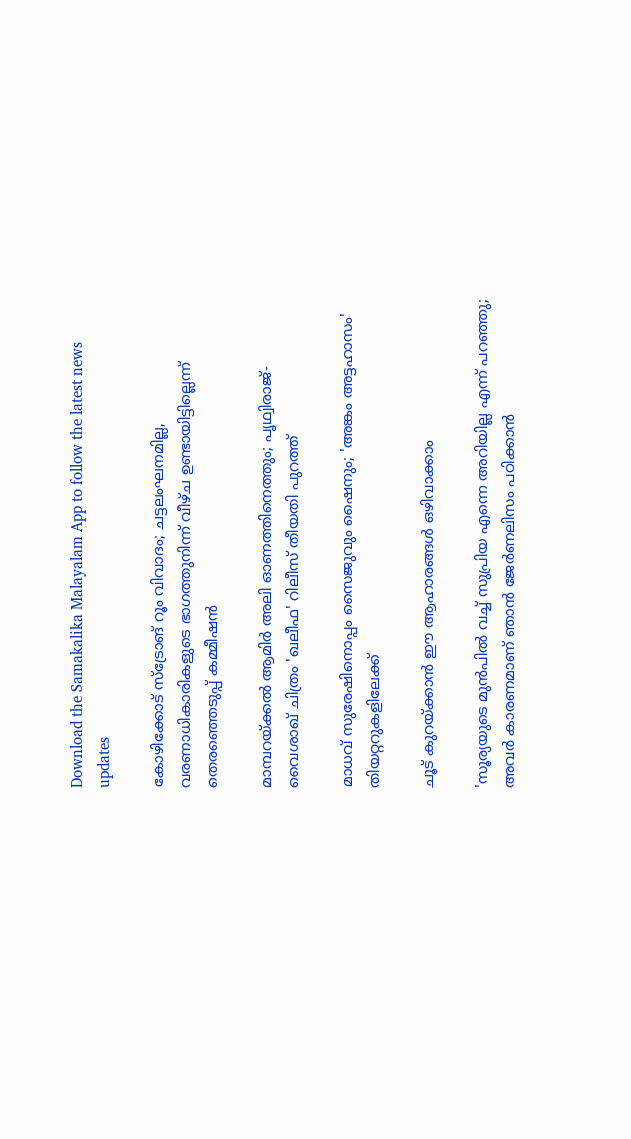Download the Samakalika Malayalam App to follow the latest news updates

കോഴിക്കോട് സ്‌ട്രോങ് റൂം വിവാദം; ചട്ടലംഘനമില്ല, വരണാധികാരികളുടെ ഭാഗത്തുനിന്ന് വീഴ്ച ഉണ്ടായിട്ടില്ലെന്ന് തെരഞ്ഞെടുപ്പ് കമ്മീഷന്‍

മാമ്പറയ്ക്കൽ ആമിർ അലി ഓണത്തിനെത്തും; പൃഥ്വിരാജ്- വൈശാഖ് ചിത്രം 'ഖലീഫ' റിലീസ് തീയതി പുറത്ത്

മാധവ് സുരേഷിനൊപ്പം സൈജുവും ഷൈനും; 'അങ്കം അട്ടഹാസം' തിയറ്ററുകളിലേക്ക്

ചൂട് കുറയ്ക്കാൻ ഈ ആഹാരങ്ങൾ ഒഴിവാക്കാം

'സൂര്യയുടെ മുൻപിൽ വച്ച് സുപ്രിയ എന്നെ അറിയില്ല എന്ന് പറഞ്ഞു; അവർ കാരണമാണ് ഞാൻ ജേർണലിസം പഠിക്കാൻ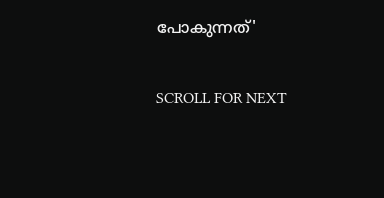പോകുന്നത്'

SCROLL FOR NEXT